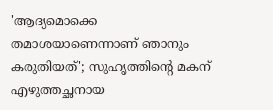'ആദ്യമൊക്കെ തമാശയാണെന്നാണ് ഞാനും കരുതിയത്'; സുഹൃത്തിന്റെ മകന് എഴുത്തച്ഛനായ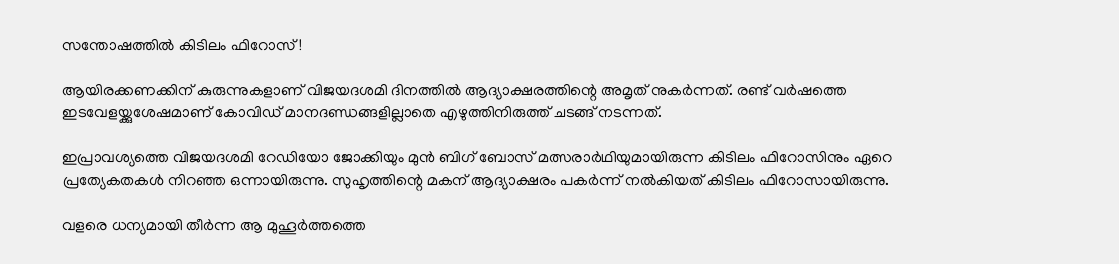സന്തോഷത്തിൽ കിടിലം ഫിറോസ്!

ആയിരക്കണക്കിന് കുരുന്നുകളാണ് വിജയദശമി ദിനത്തിൽ ആദ്യാക്ഷരത്തിന്റെ അമൃത് നുകർന്നത്. രണ്ട് വര്‍ഷത്തെ ഇടവേളയ്ക്കുശേഷമാണ് കോവിഡ് മാനദണ്ഡങ്ങളില്ലാതെ എഴുത്തിനിരുത്ത് ചടങ്ങ് നടന്നത്.

ഇപ്രാവശ്യത്തെ വിജയദശമി റേഡിയോ ജോക്കിയും മുൻ ബിഗ് ബോസ് മത്സരാർഥിയുമായിരുന്ന കിടിലം ഫിറോസിനും ഏറെ പ്രത്യേകതകൾ നിറഞ്ഞ ഒന്നായിരുന്നു. സുഹൃത്തിന്റെ മകന് ആദ്യാക്ഷരം പകർന്ന് നൽകിയത് കിടിലം ഫിറോസായിരുന്നു.

വളരെ ധന്യമായി തീർന്ന ആ മുഹൂർത്തത്തെ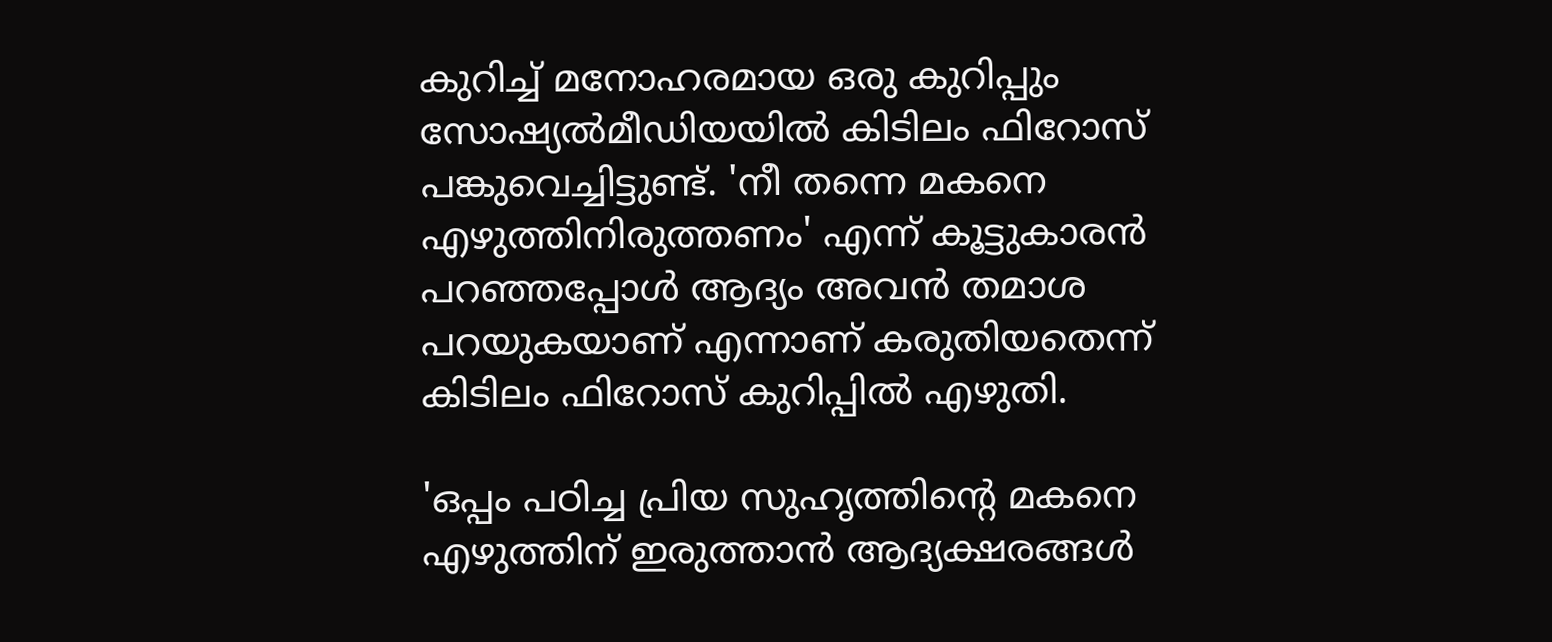കുറിച്ച് മനോഹരമായ ഒരു കുറിപ്പും സോഷ്യൽമീഡിയയിൽ കിടിലം ഫിറോസ് പങ്കുവെച്ചിട്ടുണ്ട്. 'നീ തന്നെ മകനെ എഴുത്തിനിരുത്തണം' എന്ന് കൂട്ടുകാരന്‍ പറഞ്ഞപ്പോള്‍ ആദ്യം അവന്‍ തമാശ പറയുകയാണ് എന്നാണ് കരുതിയതെന്ന് കിടിലം ഫിറോസ് കുറിപ്പിൽ‌ എഴുതി.

'ഒപ്പം പഠിച്ച പ്രിയ സുഹൃത്തിന്റെ മകനെ എഴുത്തിന് ഇരുത്താൻ ആദ്യക്ഷരങ്ങൾ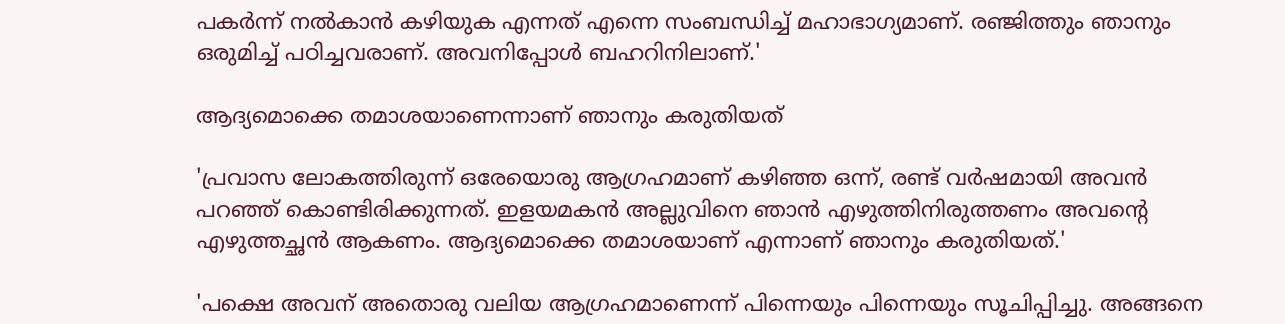പകർന്ന് നൽകാൻ കഴിയുക എന്നത് എന്നെ സംബന്ധിച്ച് മഹാഭാഗ്യമാണ്. രഞ്ജിത്തും ഞാനും ഒരുമിച്ച് പഠിച്ചവരാണ്. അവനിപ്പോള്‍ ബഹറിനിലാണ്.'

ആദ്യമൊക്കെ തമാശയാണെന്നാണ് ഞാനും കരുതിയത്

'പ്രവാസ ലോകത്തിരുന്ന് ഒരേയൊരു ആഗ്രഹമാണ് കഴിഞ്ഞ ഒന്ന്, രണ്ട് വര്‍ഷമായി അവൻ പറഞ്ഞ് കൊണ്ടിരിക്കുന്നത്. ഇളയമകന്‍ അല്ലുവിനെ ഞാന്‍ എഴുത്തിനിരുത്തണം അവന്റെ എഴുത്തച്ഛന്‍ ആകണം. ആദ്യമൊക്കെ തമാശയാണ് എന്നാണ് ഞാനും കരുതിയത്.'

'പക്ഷെ അവന് അതൊരു വലിയ ആഗ്രഹമാണെന്ന് പിന്നെയും പിന്നെയും സൂചിപ്പിച്ചു. അങ്ങനെ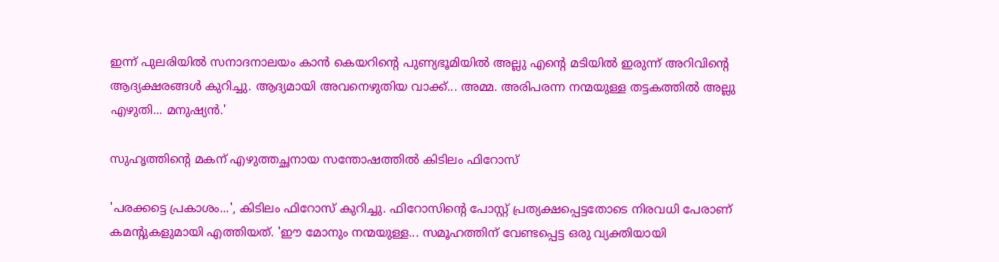ഇന്ന് പുലരിയിൽ സനാദനാലയം കാൻ കെയറിന്റെ പുണ്യഭൂമിയിൽ അല്ലു എന്റെ മടിയിൽ ഇരുന്ന് അറിവിന്റെ ആദ്യക്ഷരങ്ങൾ കുറിച്ചു. ആദ്യമായി അവനെഴുതിയ വാക്ക്... അമ്മ. അരിപരന്ന നന്മയുള്ള തട്ടകത്തിൽ അല്ലു എഴുതി... മനുഷ്യൻ.'

സുഹൃത്തിന്റെ മകന് എഴുത്തച്ഛനായ സന്തോഷത്തിൽ കിടിലം ഫിറോസ്

'പരക്കട്ടെ പ്രകാശം...', കിടിലം ഫിറോസ് കുറിച്ചു. ഫിറോസിന്റെ പോസ്റ്റ് പ്രത്യക്ഷപ്പെട്ടതോടെ നിരവധി പേരാണ് കമന്റുകളുമായി എത്തിയത്. 'ഈ മോനും നന്മയുള്ള... സമൂഹത്തിന് വേണ്ടപ്പെട്ട ഒരു വ്യക്തിയായി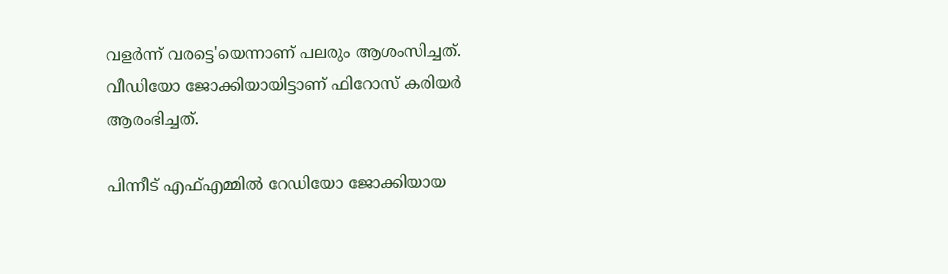വളർന്ന് വരട്ടെ'യെന്നാണ് പലരും ആശംസിച്ചത്. വീഡിയോ ജോക്കിയായിട്ടാണ് ഫിറോസ് കരിയര്‍ ആരംഭിച്ചത്.

പിന്നീട് എഫ്എമ്മില്‍ റേഡിയോ ജോക്കിയായ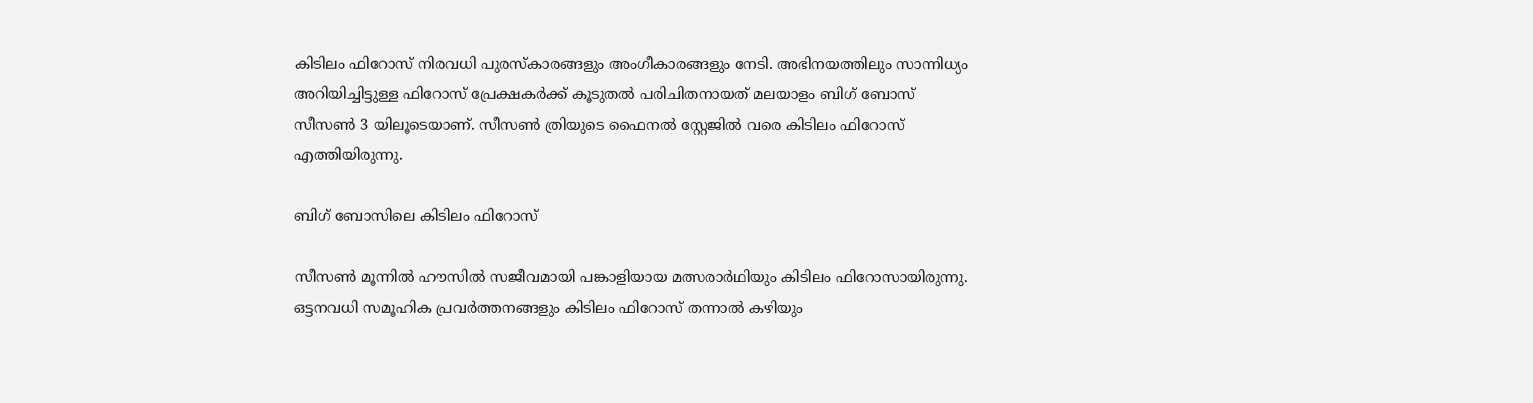കിടിലം ഫിറോസ് നിരവധി പുരസ്‌കാരങ്ങളും അംഗീകാരങ്ങളും നേടി. അഭിനയത്തിലും സാന്നിധ്യം അറിയിച്ചിട്ടുള്ള ഫിറോസ് പ്രേക്ഷകര്‍ക്ക് കൂടുതല്‍ പരിചിതനായത് മലയാളം ബിഗ് ബോസ് സീസണ്‍ 3 യിലൂടെയാണ്. സീസൺ ത്രിയുടെ ഫൈനൽ സ്റ്റേജിൽ വരെ കിടിലം ഫിറോസ് എത്തിയിരുന്നു.

ബിഗ് ബോസിലെ കിടിലം ഫിറോസ്

സീസൺ മൂന്നിൽ ഹൗസിൽ സജീവമായി പങ്കാളിയായ മത്സരാർഥിയും കിടിലം ഫിറോസായിരുന്നു. ഒട്ടനവധി സമൂഹിക പ്രവർത്തനങ്ങളും കിടിലം ഫിറോസ് തന്നാൽ കഴിയും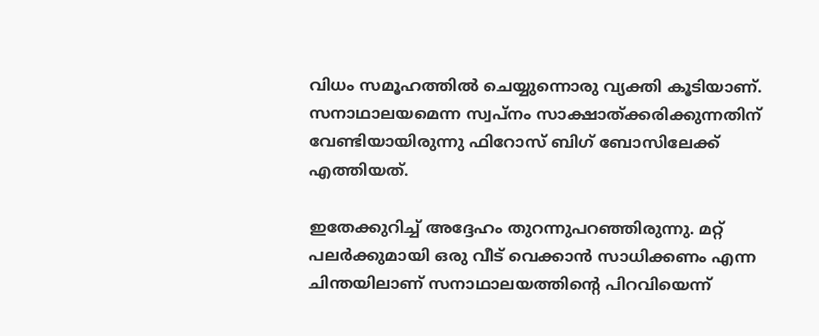വിധം സമൂഹത്തിൽ ചെയ്യുന്നൊരു വ്യക്തി കൂടിയാണ്. സനാഥാലയമെന്ന സ്വപ്‌നം സാക്ഷാത്ക്കരിക്കുന്നതിന് വേണ്ടിയായിരുന്നു ഫിറോസ് ബിഗ് ബോസിലേക്ക് എത്തിയത്.

ഇതേക്കുറിച്ച് അദ്ദേഹം തുറന്നുപറഞ്ഞിരുന്നു. മറ്റ് പലര്‍ക്കുമായി ഒരു വീട് വെക്കാന്‍ സാധിക്കണം എന്ന ചിന്തയിലാണ് സനാഥാലയത്തിന്റെ പിറവിയെന്ന്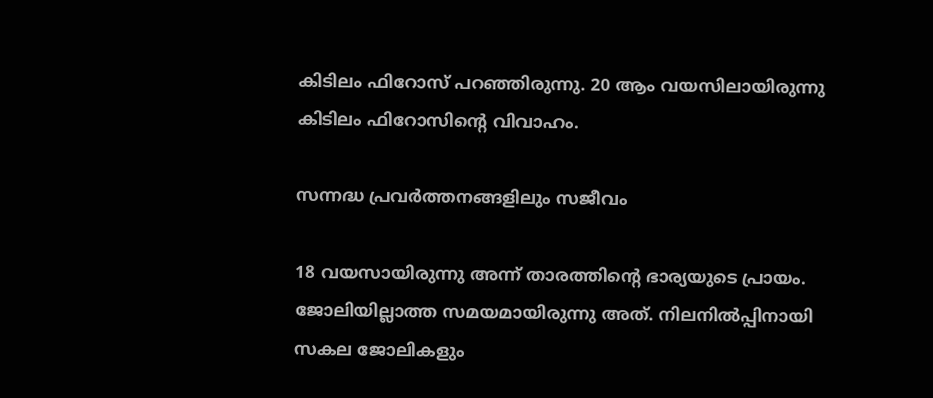കിടിലം ഫിറോസ് പറഞ്ഞിരുന്നു. 20 ആം വയസിലായിരുന്നു കിടിലം ഫിറോസിന്റെ വിവാഹം.

സന്നദ്ധ പ്രവർത്തനങ്ങളിലും സജീവം

18 വയസായിരുന്നു അന്ന് താരത്തിന്റെ ഭാര്യയുടെ പ്രായം. ജോലിയില്ലാത്ത സമയമായിരുന്നു അത്. നിലനില്‍പ്പിനായി സകല ജോലികളും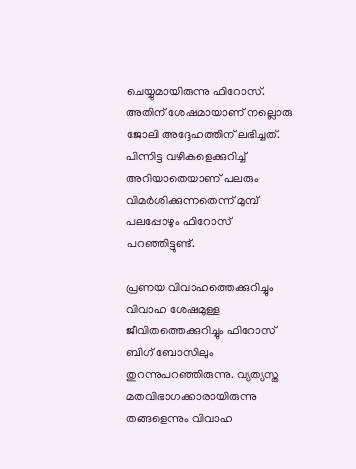ചെയ്യുമായിരുന്നു ഫിറോസ്. അതിന് ശേഷമായാണ് നല്ലൊരു ജോലി അദ്ദേഹത്തിന് ലഭിച്ചത്. പിന്നിട്ട വഴികളെക്കുറിച്ച് അറിയാതെയാണ് പലരും വിമര്‍ശിക്കുന്നതെന്ന് മുമ്പ് പലപ്പോഴും ഫിറോസ് പറഞ്ഞിട്ടുണ്ട്.

പ്രണയ വിവാഹത്തെക്കുറിച്ചും വിവാഹ ശേഷമുള്ള ജീവിതത്തെക്കുറിച്ചും ഫിറോസ് ബിഗ് ബോസിലും തുറന്നുപറഞ്ഞിരുന്നു. വ്യത്യസ്ത മതവിഭാഗക്കാരായിരുന്നു തങ്ങളെന്നും വിവാഹ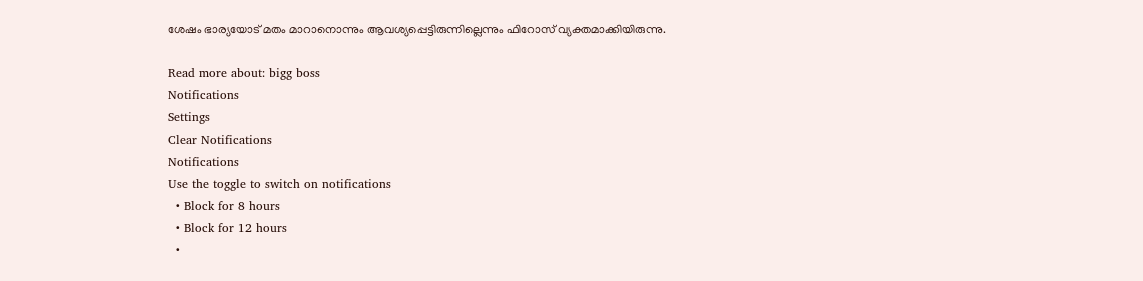ശേഷം ഭാര്യയോട് മതം മാറാനൊന്നും ആവശ്യപ്പെട്ടിരുന്നില്ലെന്നും ഫിറോസ് വ്യക്തമാക്കിയിരുന്നു.

Read more about: bigg boss
Notifications
Settings
Clear Notifications
Notifications
Use the toggle to switch on notifications
  • Block for 8 hours
  • Block for 12 hours
  •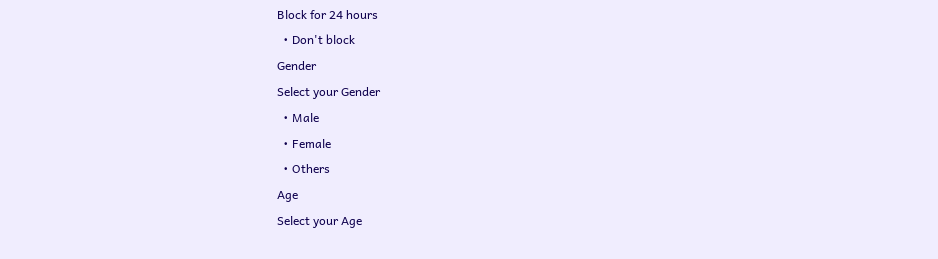Block for 24 hours
  • Don't block
Gender
Select your Gender
  • Male
  • Female
  • Others
Age
Select your Age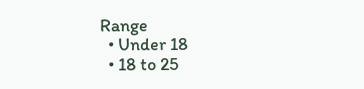Range
  • Under 18
  • 18 to 25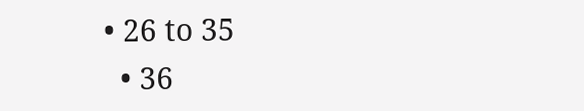• 26 to 35
  • 36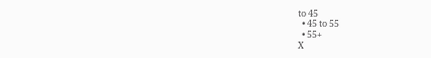to 45
  • 45 to 55
  • 55+
X